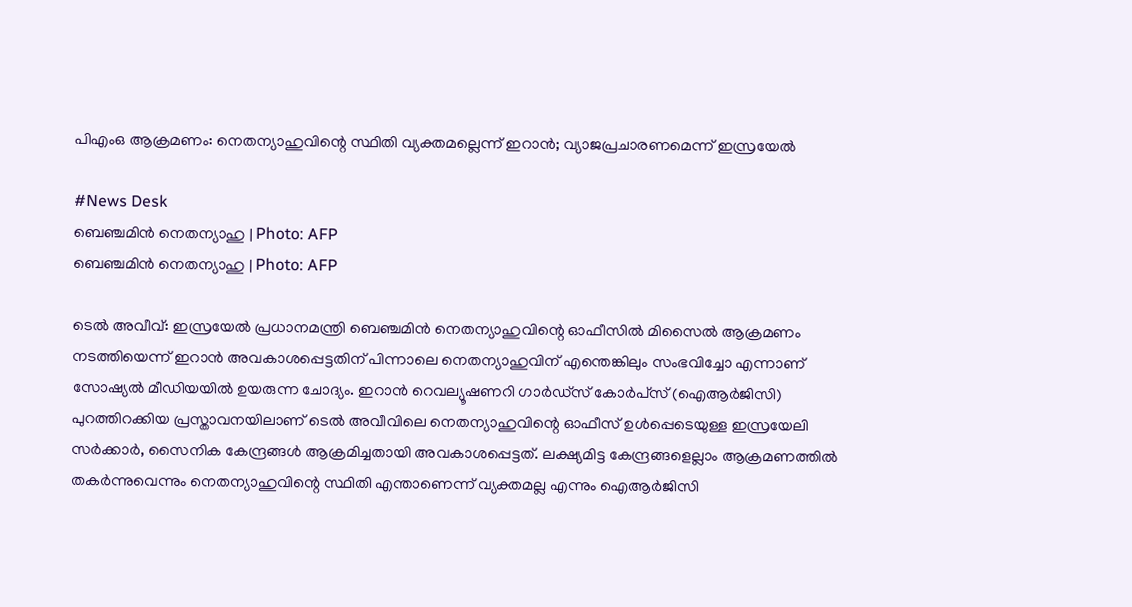പിഎംഒ ആക്രമണം: നെതന്യാഹുവിന്റെ സ്ഥിതി വ്യക്തമല്ലെന്ന് ഇറാൻ; വ്യാജപ്രചാരണമെന്ന് ഇസ്രയേൽ

#News Desk
ബെഞ്ചമിൻ നെതന്യാഹു | Photo: AFP
ബെഞ്ചമിൻ നെതന്യാഹു | Photo: AFP

ടെൽ അവീവ്: ഇസ്രയേൽ പ്രധാനമന്ത്രി ബെഞ്ചമിൻ നെതന്യാഹുവിന്റെ ഓഫീസിൽ മിസൈൽ ആക്രമണം നടത്തിയെന്ന് ഇറാൻ അവകാശപ്പെട്ടതിന് പിന്നാലെ നെതന്യാഹുവിന് എന്തെങ്കിലും സംഭവിച്ചോ എന്നാണ് സോഷ്യൽ മീഡിയയിൽ ഉയരുന്ന ചോദ്യം. ഇറാൻ റെവല്യൂഷണറി ഗാർഡ്‌സ് കോർപ്‌സ് (ഐആർജിസി) പുറത്തിറക്കിയ പ്രസ്താവനയിലാണ് ടെൽ അവീവിലെ നെതന്യാഹുവിന്റെ ഓഫീസ് ഉൾപ്പെടെയുള്ള ഇസ്രയേലി സർക്കാർ, സൈനിക കേന്ദ്രങ്ങൾ ആക്രമിച്ചതായി അവകാശപ്പെട്ടത്. ലക്ഷ്യമിട്ട കേന്ദ്രങ്ങളെല്ലാം ആക്രമണത്തിൽ തകർന്നുവെന്നും നെതന്യാഹുവിന്റെ സ്ഥിതി എന്താണെന്ന് വ്യക്തമല്ല എന്നും ഐആർജിസി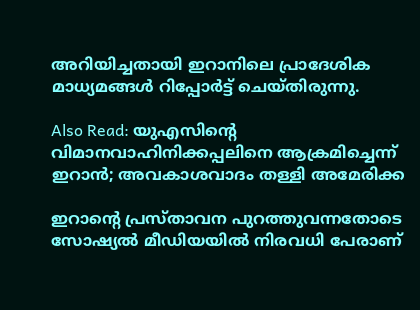അറിയിച്ചതായി ഇറാനിലെ പ്രാദേശിക മാധ്യമങ്ങൾ റിപ്പോർട്ട് ചെയ്തിരുന്നു.

Also Read: യുഎസിന്റെ വിമാനവാഹിനിക്കപ്പലിനെ ആക്രമിച്ചെന്ന് ഇറാൻ; അവകാശവാദം തള്ളി അമേരിക്ക

ഇറാന്റെ പ്രസ്താവന പുറത്തുവന്നതോടെ സോഷ്യൽ മീഡിയയിൽ നിരവധി പേരാണ്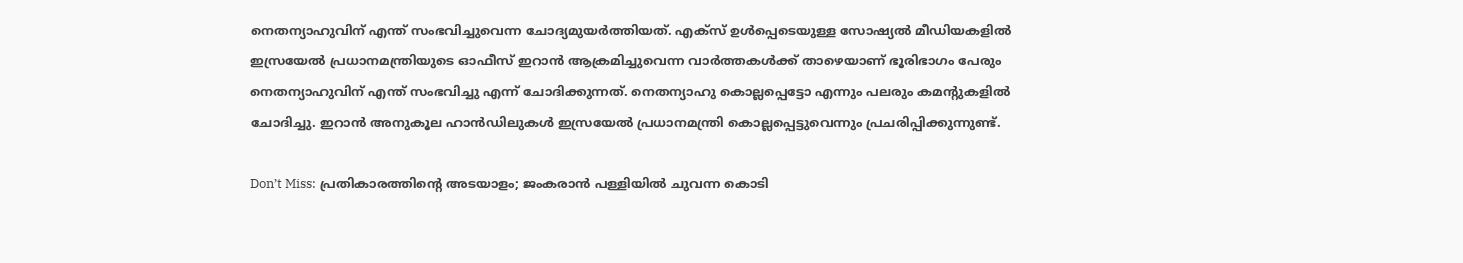നെതന്യാഹുവിന് എന്ത് സംഭവിച്ചുവെന്ന ചോദ്യമുയർത്തിയത്. എക്‌സ് ഉൾപ്പെടെയുള്ള സോഷ്യൽ മീഡിയകളിൽ ഇസ്രയേൽ പ്രധാനമന്ത്രിയുടെ ഓഫീസ് ഇറാൻ ആക്രമിച്ചുവെന്ന വാർത്തകൾക്ക് താഴെയാണ് ഭൂരിഭാഗം പേരും നെതന്യാഹുവിന് എന്ത് സംഭവിച്ചു എന്ന് ചോദിക്കുന്നത്. നെതന്യാഹു കൊല്ലപ്പെട്ടോ എന്നും പലരും കമന്റുകളിൽ ചോദിച്ചു. ഇറാൻ അനുകൂല ഹാൻഡിലുകൾ ഇസ്രയേൽ പ്രധാനമന്ത്രി കൊല്ലപ്പെട്ടുവെന്നും പ്രചരിപ്പിക്കുന്നുണ്ട്.

Don’t Miss: പ്രതികാരത്തിന്റെ അടയാളം; ജംകരാൻ പള്ളിയിൽ ചുവന്ന കൊടി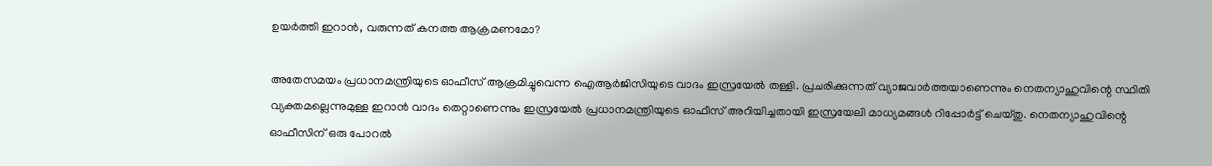ഉയർത്തി ഇറാൻ, വരുന്നത് കനത്ത ആക്രമണമോ?

അതേസമയം പ്രധാനമന്ത്രിയുടെ ഓഫീസ് ആക്രമിച്ചുവെന്ന ഐആർജിസിയുടെ വാദം ഇസ്രയേൽ തള്ളി. പ്രചരിക്കുന്നത് വ്യാജവാർത്തയാണെന്നും നെതന്യാഹുവിന്റെ സ്ഥിതി വ്യക്തമല്ലെന്നുമുള്ള ഇറാൻ വാദം തെറ്റാണെന്നും ഇസ്രയേൽ പ്രധാനമന്ത്രിയുടെ ഓഫീസ് അറിയിച്ചതായി ഇസ്രയേലി മാധ്യമങ്ങൾ റിപ്പോർട്ട് ചെയ്തു. നെതന്യാഹുവിന്റെ ഓഫീസിന് ഒരു പോറൽ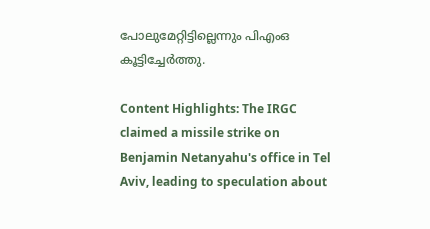പോലുമേറ്റിട്ടില്ലെന്നും പിഎംഒ കൂട്ടിച്ചേർത്തു.

Content Highlights: The IRGC claimed a missile strike on Benjamin Netanyahu's office in Tel Aviv, leading to speculation about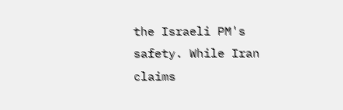the Israeli PM's safety. While Iran claims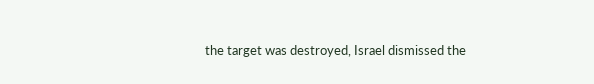the target was destroyed, Israel dismissed the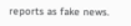reports as fake news.